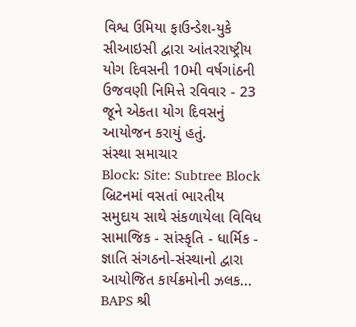વિશ્વ ઉમિયા ફાઉન્ડેશ-યુકે સીઆઇસી દ્વારા આંતરરાષ્ટ્રીય યોગ દિવસની 10મી વર્ષગાંઠની ઉજવણી નિમિત્તે રવિવાર - 23 જૂને એકતા યોગ દિવસનું આયોજન કરાયું હતું.
સંસ્થા સમાચાર
Block: Site: Subtree Block
બ્રિટનમાં વસતાં ભારતીય સમુદાય સાથે સંકળાયેલા વિવિધ સામાજિક - સાંસ્કૃતિ - ધાર્મિક - જ્ઞાતિ સંગઠનો-સંસ્થાનો દ્વારા આયોજિત કાર્યક્રમોની ઝલક...
BAPS શ્રી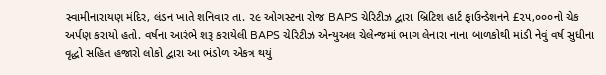સ્વામીનારાયણ મંદિર, લંડન ખાતે શનિવાર તા. ૨૯ ઓગસ્ટના રોજ BAPS ચેરિટીઝ દ્વારા બ્રિટિશ હાર્ટ ફાઉન્ડેશનને £૨૫,૦૦૦નો ચેક અર્પણ કરાયો હતો. વર્ષના આરંભે શરૂ કરાયેલી BAPS ચેરિટીઝ એન્યુઅલ ચેલેન્જમાં ભાગ લેનારા નાના બાળકોથી માંડી નેવું વર્ષ સુધીના વૃદ્ધો સહિત હજારો લોકો દ્વારા આ ભંડોળ એકત્ર થયું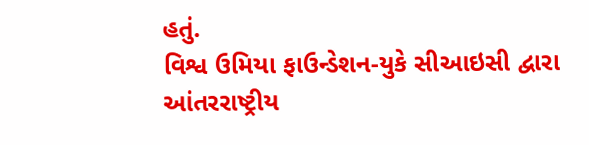હતું.
વિશ્વ ઉમિયા ફાઉન્ડેશન-યુકે સીઆઇસી દ્વારા આંતરરાષ્ટ્રીય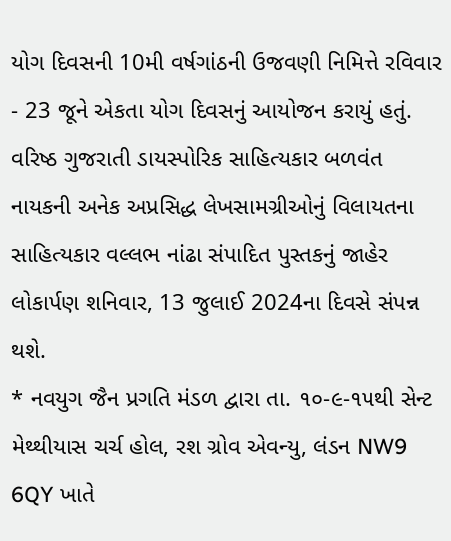યોગ દિવસની 10મી વર્ષગાંઠની ઉજવણી નિમિત્તે રવિવાર - 23 જૂને એકતા યોગ દિવસનું આયોજન કરાયું હતું.
વરિષ્ઠ ગુજરાતી ડાયસ્પોરિક સાહિત્યકાર બળવંત નાયકની અનેક અપ્રસિદ્ધ લેખસામગ્રીઓનું વિલાયતના સાહિત્યકાર વલ્લભ નાંઢા સંપાદિત પુસ્તકનું જાહેર લોકાર્પણ શનિવાર, 13 જુલાઈ 2024ના દિવસે સંપન્ન થશે.
* નવયુગ જૈન પ્રગતિ મંડળ દ્વારા તા. ૧૦-૯-૧૫થી સેન્ટ મેથ્થીયાસ ચર્ચ હોલ, રશ ગ્રોવ એવન્યુ, લંડન NW9 6QY ખાતે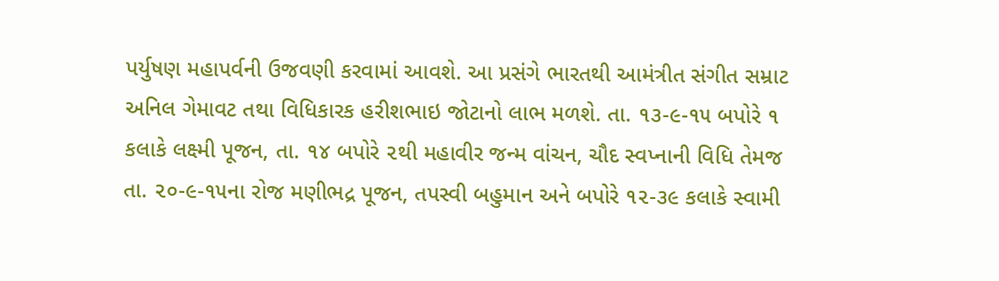પર્યુષણ મહાપર્વની ઉજવણી કરવામાં આવશે. આ પ્રસંગે ભારતથી આમંત્રીત સંગીત સમ્રાટ અનિલ ગેમાવટ તથા વિધિકારક હરીશભાઇ જોટાનો લાભ મળશે. તા. ૧૩-૯-૧૫ બપોરે ૧ કલાકે લક્ષ્મી પૂજન, તા. ૧૪ બપોરે ૨થી મહાવીર જન્મ વાંચન, ચૌદ સ્વપ્નાની વિધિ તેમજ તા. ૨૦-૯-૧૫ના રોજ મણીભદ્ર પૂજન, તપસ્વી બહુમાન અને બપોરે ૧૨-૩૯ કલાકે સ્વામી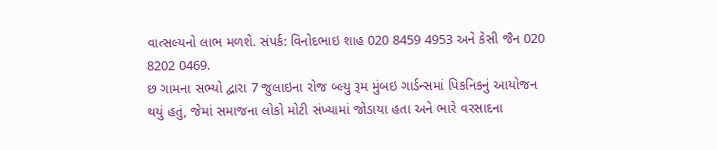વાત્સલ્યનો લાભ મળશે. સંપર્ક: વિનોદભાઇ શાહ 020 8459 4953 અને કેસી જૈન 020 8202 0469.
છ ગામના સભ્યો દ્વારા 7 જુલાઇના રોજ બ્લ્યુ રૂમ મુંબઇ ગાર્ડન્સમાં પિકનિકનું આયોજન થયું હતું, જેમાં સમાજના લોકો મોટી સંખ્યામાં જોડાયા હતા અને ભારે વરસાદના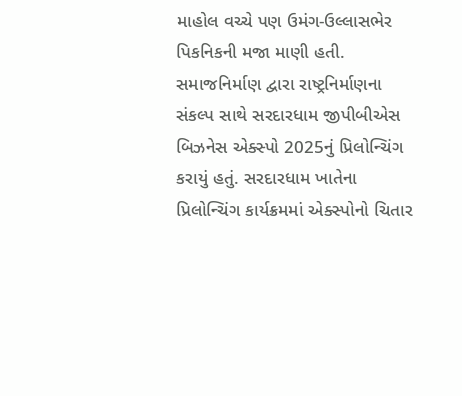માહોલ વચ્ચે પણ ઉમંગ-ઉલ્લાસભેર પિકનિકની મજા માણી હતી.
સમાજનિર્માણ દ્વારા રાષ્ટ્રનિર્માણના સંકલ્પ સાથે સરદારધામ જીપીબીએસ બિઝનેસ એક્સ્પો 2025નું પ્રિલોન્ચિંગ કરાયું હતું. સરદારધામ ખાતેના પ્રિલોન્ચિંગ કાર્યક્રમમાં એક્સ્પોનો ચિતાર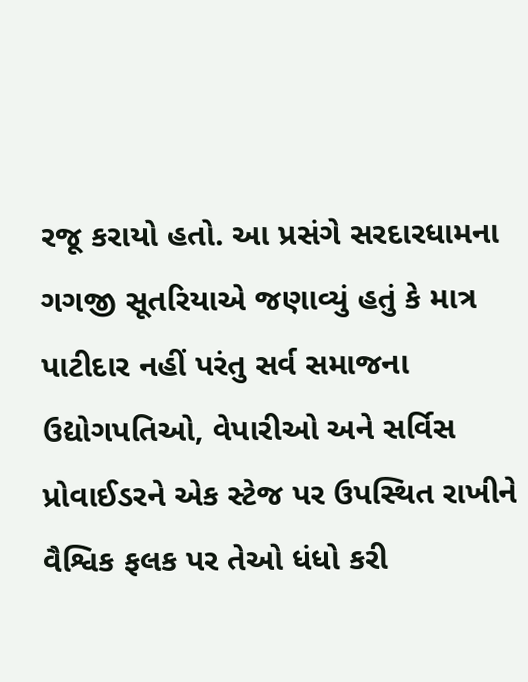રજૂ કરાયો હતો. આ પ્રસંગે સરદારધામના ગગજી સૂતરિયાએ જણાવ્યું હતું કે માત્ર પાટીદાર નહીં પરંતુ સર્વ સમાજના ઉદ્યોગપતિઓ, વેપારીઓ અને સર્વિસ પ્રોવાઈડરને એક સ્ટેજ પર ઉપસ્થિત રાખીને વૈશ્વિક ફલક પર તેઓ ધંધો કરી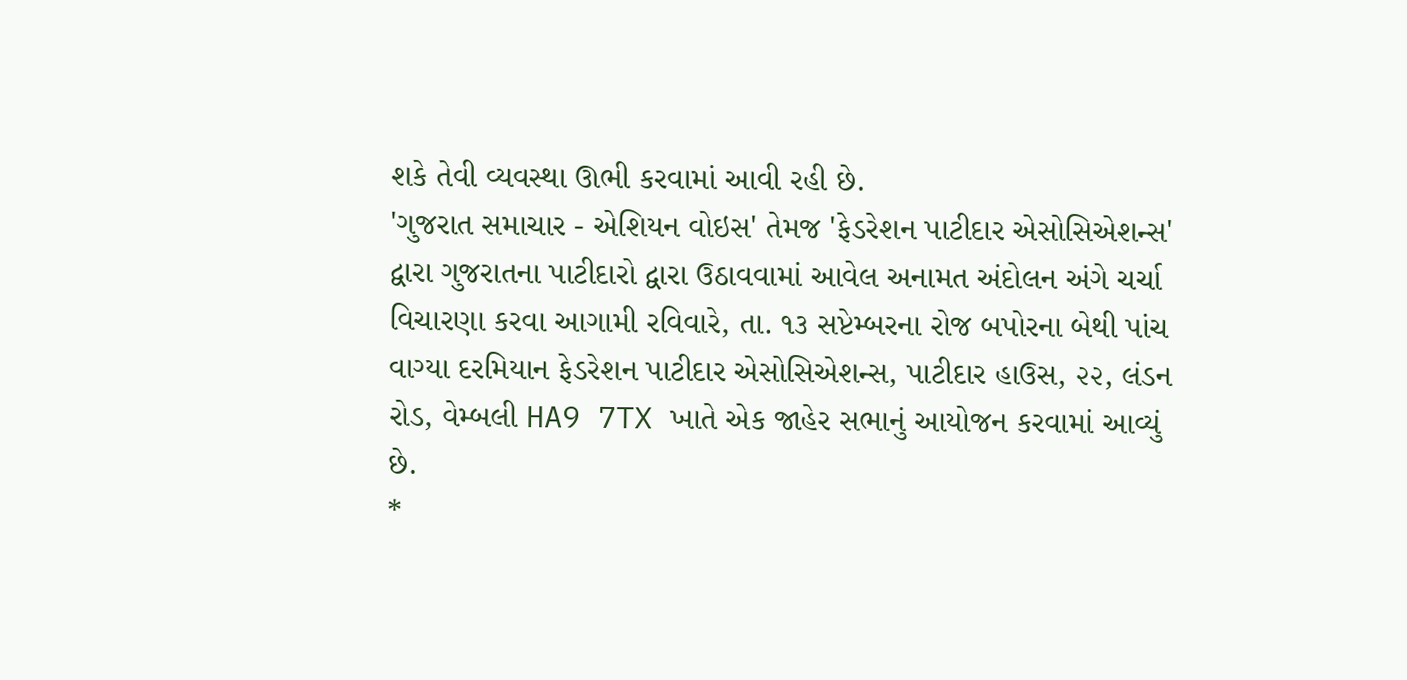શકે તેવી વ્યવસ્થા ઊભી કરવામાં આવી રહી છે.
'ગુજરાત સમાચાર - એશિયન વોઇસ' તેમજ 'ફેડરેશન પાટીદાર એસોસિએશન્સ' દ્વારા ગુજરાતના પાટીદારો દ્વારા ઉઠાવવામાં આવેલ અનામત અંદોલન અંગે ચર્ચા વિચારણા કરવા આગામી રવિવારે, તા. ૧૩ સપ્ટેમ્બરના રોજ બપોરના બેથી પાંચ વાગ્યા દરમિયાન ફેડરેશન પાટીદાર એસોસિએશન્સ, પાટીદાર હાઉસ, ૨૨, લંડન રોડ, વેમ્બલી HA9 7TX ખાતે એક જાહેર સભાનું આયોજન કરવામાં આવ્યું છે.
*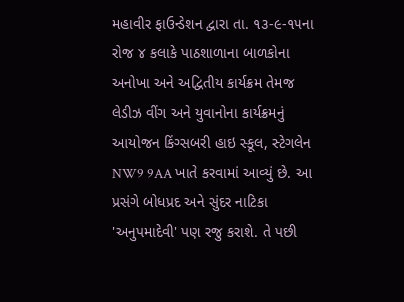મહાવીર ફાઉન્ડેશન દ્વારા તા. ૧૩-૯-૧૫ના રોજ ૪ કલાકે પાઠશાળાના બાળકોના અનોખા અને અદ્વિતીય કાર્યક્રમ તેમજ લેડીઝ વીંગ અને યુવાનોના કાર્યક્રમનું આયોજન કિંગ્સબરી હાઇ સ્કૂલ, સ્ટેગલેન NW9 9AA ખાતે કરવામાં આવ્યું છે. આ પ્રસંગે બોધપ્રદ અને સુંદર નાટિકા 'અનુપમાદેવી' પણ રજુ કરાશે. તે પછી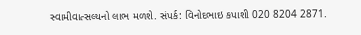સ્વામીવાત્સલ્યનો લાભ મળશે. સંપર્ક: વિનોદભાઇ કપાશી 020 8204 2871.